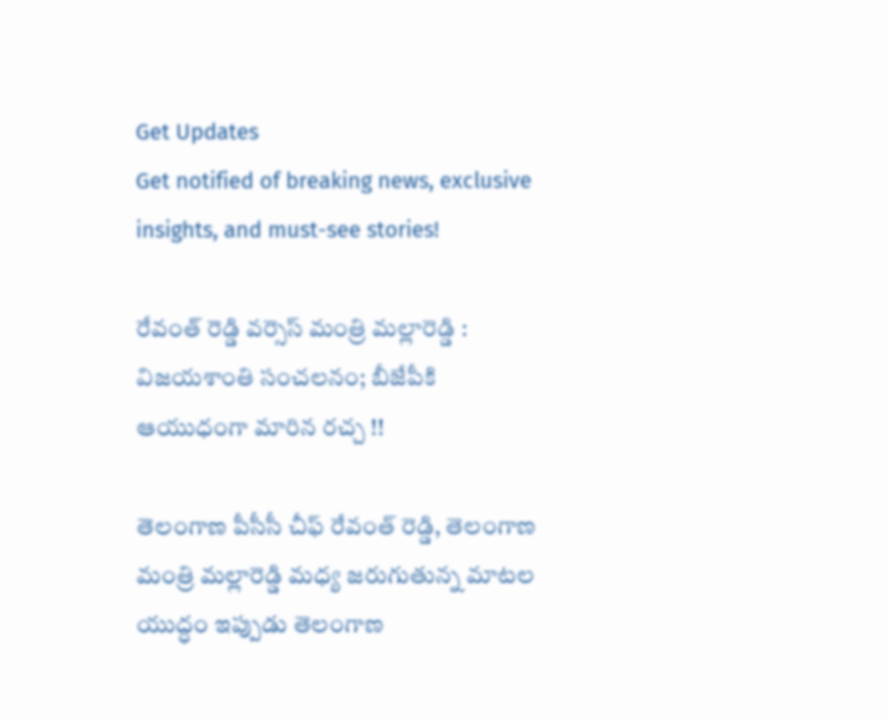Get Updates
Get notified of breaking news, exclusive insights, and must-see stories!

రేవంత్ రెడ్డి వర్సెస్ మంత్రి మల్లారెడ్డి : విజయశాంతి సంచలనం; బీజేపీకి ఆయుధంగా మారిన రచ్చ !!

తెలంగాణ పీసీసీ చీఫ్ రేవంత్ రెడ్డి, తెలంగాణ మంత్రి మల్లారెడ్డి మధ్య జరుగుతున్న మాటల యుద్ధం ఇప్పుడు తెలంగాణ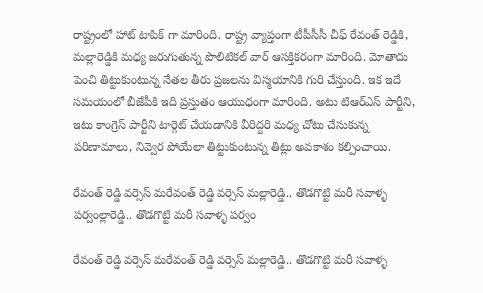రాష్ట్రంలో హాట్ టాపిక్ గా మారింది. రాష్ట్ర వ్యాప్తంగా టీపీసీసీ చీఫ్ రేవంత్ రెడ్డికి, మల్లారెడ్డికి మధ్య జరుగుతున్న పొలిటికల్ వార్ ఆసక్తికరంగా మారింది. మోతాదు పెంచి తిట్టుకుంటున్న నేతల తీరు ప్రజలను విస్మయానికి గురి చేస్తుంది. ఇక ఇదే సమయంలో బీజేపీకి ఇది ప్రస్తుతం ఆయుధంగా మారింది. అటు టిఆర్ఎస్ పార్టీని, ఇటు కాంగ్రెస్ పార్టీని టార్గెట్ చేయడానికి వీరిద్దరి మధ్య చోటు చేసుకున్న పరిణామాలు, నివ్వెర పోయేలా తిట్టుకుంటున్న తిట్లు అవకాశం కల్పించాయి.

రేవంత్ రెడ్డి వర్సెస్ మరేవంత్ రెడ్డి వర్సెస్ మల్లారెడ్డి.. తొడగొట్టి మరీ సవాళ్ళ పర్వంల్లారెడ్డి.. తొడగొట్టి మరీ సవాళ్ళ పర్వం

రేవంత్ రెడ్డి వర్సెస్ మరేవంత్ రెడ్డి వర్సెస్ మల్లారెడ్డి.. తొడగొట్టి మరీ సవాళ్ళ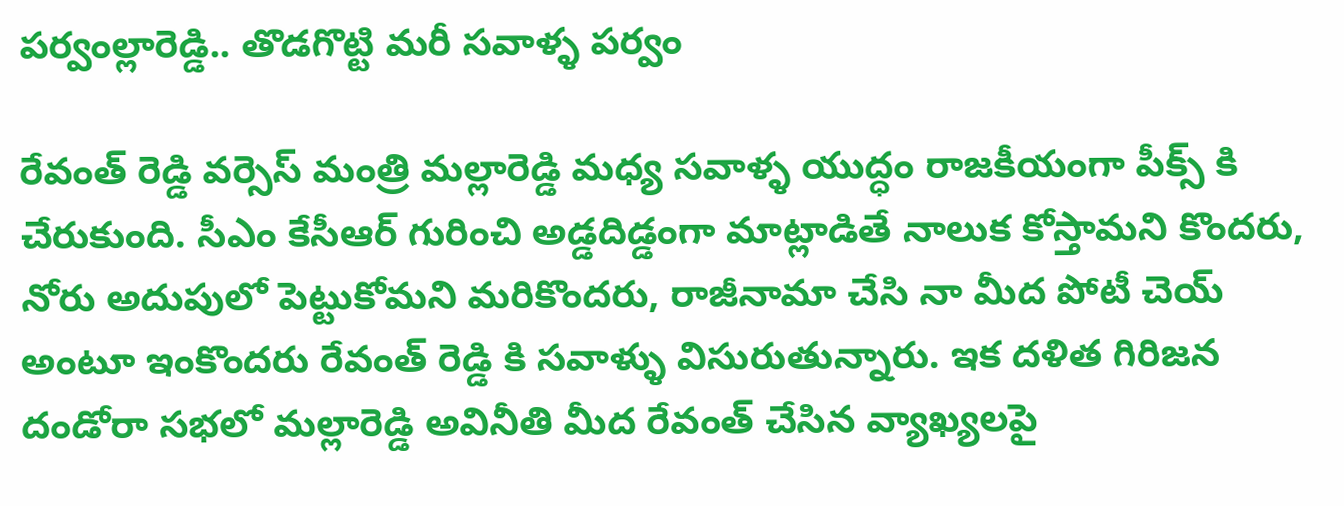పర్వంల్లారెడ్డి.. తొడగొట్టి మరీ సవాళ్ళ పర్వం

రేవంత్ రెడ్డి వర్సెస్ మంత్రి మల్లారెడ్డి మధ్య సవాళ్ళ యుద్ధం రాజకీయంగా పీక్స్ కి చేరుకుంది. సీఎం కేసీఆర్ గురించి అడ్డదిడ్డంగా మాట్లాడితే నాలుక కోస్తామని కొందరు, నోరు అదుపులో పెట్టుకోమని మరికొందరు, రాజీనామా చేసి నా మీద పోటీ చెయ్ అంటూ ఇంకొందరు రేవంత్ రెడ్డి కి సవాళ్ళు విసురుతున్నారు. ఇక దళిత గిరిజన దండోరా సభలో మల్లారెడ్డి అవినీతి మీద రేవంత్ చేసిన వ్యాఖ్యలపై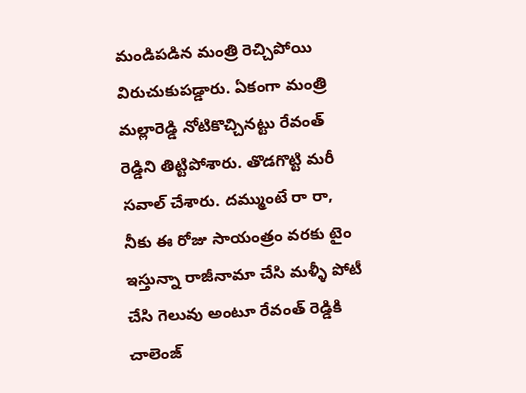మండిపడిన మంత్రి రెచ్చిపోయి విరుచుకుపడ్డారు. ఏకంగా మంత్రి మల్లారెడ్డి నోటికొచ్చినట్టు రేవంత్ రెడ్డిని తిట్టిపోశారు. తొడగొట్టి మరీ సవాల్ చేశారు. దమ్ముంటే రా రా, నీకు ఈ రోజు సాయంత్రం వరకు టైం ఇస్తున్నా రాజీనామా చేసి మళ్ళీ పోటీ చేసి గెలువు అంటూ రేవంత్ రెడ్డికి చాలెంజ్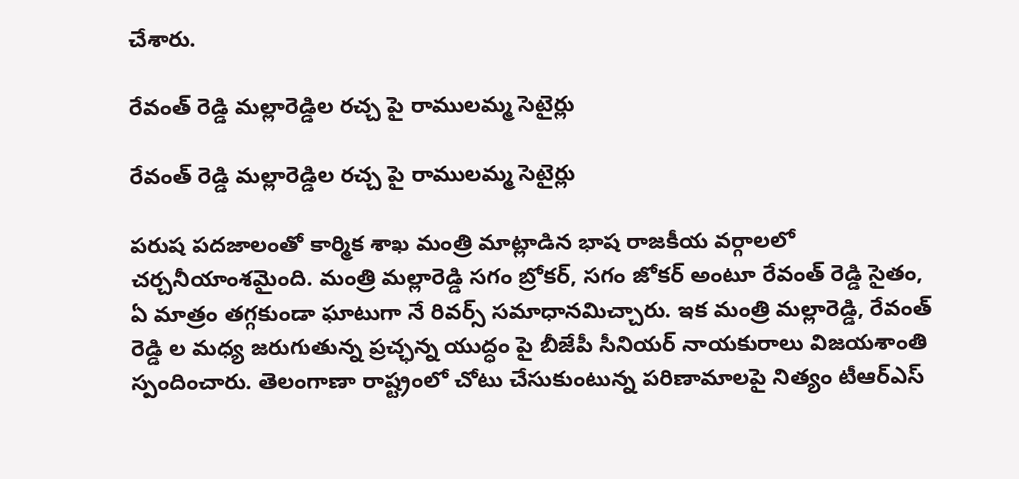చేశారు.

రేవంత్ రెడ్డి మల్లారెడ్డిల రచ్చ పై రాములమ్మ సెటైర్లు

రేవంత్ రెడ్డి మల్లారెడ్డిల రచ్చ పై రాములమ్మ సెటైర్లు

పరుష పదజాలంతో కార్మిక శాఖ మంత్రి మాట్లాడిన భాష రాజకీయ వర్గాలలో చర్చనీయాంశమైంది. మంత్రి మల్లారెడ్డి సగం బ్రోకర్, సగం జోకర్ అంటూ రేవంత్ రెడ్డి సైతం, ఏ మాత్రం తగ్గకుండా ఘాటుగా నే రివర్స్ సమాధానమిచ్చారు. ఇక మంత్రి మల్లారెడ్డి, రేవంత్ రెడ్డి ల మధ్య జరుగుతున్న ప్రచ్ఛన్న యుద్ధం పై బీజేపీ సీనియర్ నాయకురాలు విజయశాంతి స్పందించారు. తెలంగాణా రాష్ట్రంలో చోటు చేసుకుంటున్న పరిణామాలపై నిత్యం టీఆర్ఎస్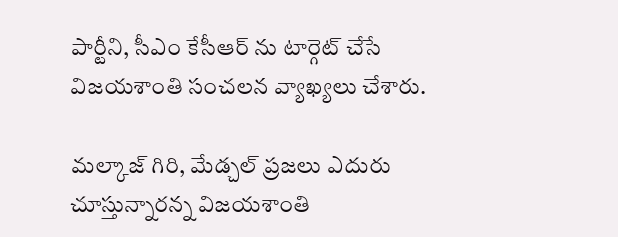పార్టీని, సీఎం కేసీఆర్ ను టార్గెట్ చేసే విజయశాంతి సంచలన వ్యాఖ్యలు చేశారు.

మల్కాజ్ గిరి, మేడ్చల్ ప్రజలు ఎదురు చూస్తున్నారన్న విజయశాంతి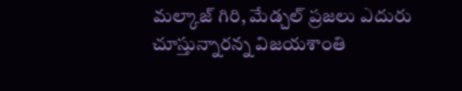మల్కాజ్ గిరి, మేడ్చల్ ప్రజలు ఎదురు చూస్తున్నారన్న విజయశాంతి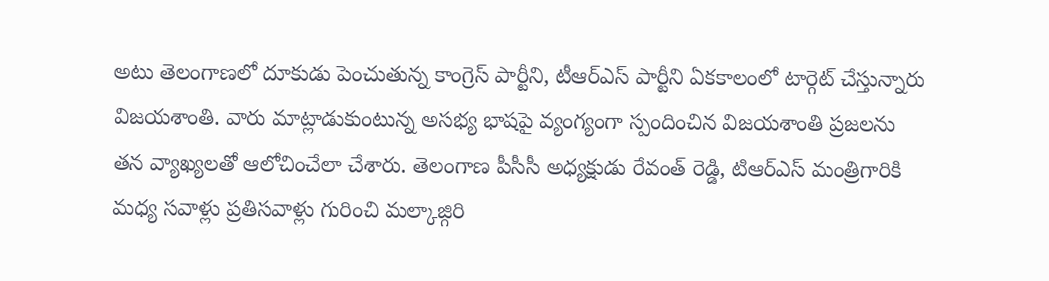అటు తెలంగాణలో దూకుడు పెంచుతున్న కాంగ్రెస్ పార్టీని, టీఆర్ఎస్ పార్టీని ఏకకాలంలో టార్గెట్ చేస్తున్నారు విజయశాంతి. వారు మాట్లాడుకుంటున్న అసభ్య భాషపై వ్యంగ్యంగా స్పందించిన విజయశాంతి ప్రజలను తన వ్యాఖ్యలతో ఆలోచించేలా చేశారు. తెలంగాణ పీసీసీ అధ్యక్షుడు రేవంత్ రెడ్డి, టిఆర్ఎస్ మంత్రిగారికి మధ్య సవాళ్లు ప్రతిసవాళ్లు గురించి మల్కాజ్గిరి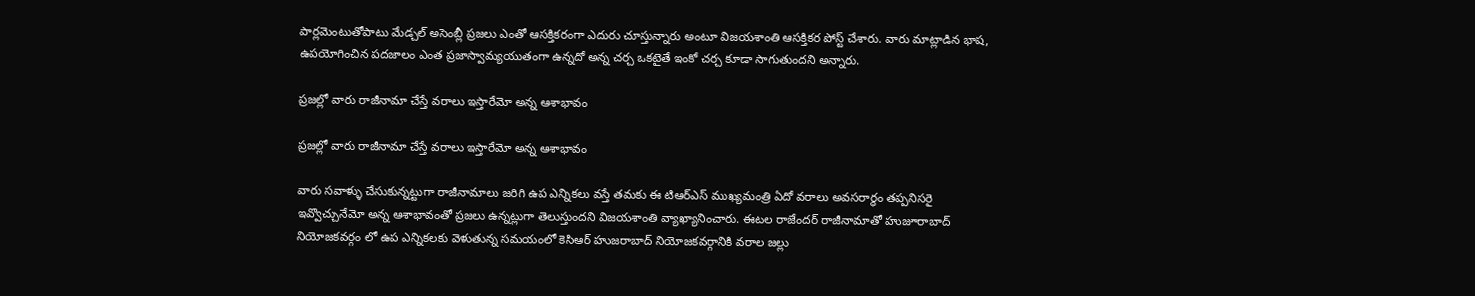పార్లమెంటుతోపాటు మేడ్చల్ అసెంబ్లీ ప్రజలు ఎంతో ఆసక్తికరంగా ఎదురు చూస్తున్నారు అంటూ విజయశాంతి ఆసక్తికర పోస్ట్ చేశారు. వారు మాట్లాడిన భాష, ఉపయోగించిన పదజాలం ఎంత ప్రజాస్వామ్యయుతంగా ఉన్నదో అన్న చర్చ ఒకటైతే ఇంకో చర్చ కూడా సాగుతుందని అన్నారు.

ప్రజల్లో వారు రాజీనామా చేస్తే వరాలు ఇస్తారేమో అన్న ఆశాభావం

ప్రజల్లో వారు రాజీనామా చేస్తే వరాలు ఇస్తారేమో అన్న ఆశాభావం

వారు సవాళ్ళు చేసుకున్నట్టుగా రాజీనామాలు జరిగి ఉప ఎన్నికలు వస్తే తమకు ఈ టిఆర్ఎస్ ముఖ్యమంత్రి ఏదో వరాలు అవసరార్ధం తప్పనిసరై ఇవ్వొచ్చునేమో అన్న ఆశాభావంతో ప్రజలు ఉన్నట్లుగా తెలుస్తుందని విజయశాంతి వ్యాఖ్యానించారు. ఈటల రాజేందర్ రాజీనామాతో హుజూరాబాద్ నియోజకవర్గం లో ఉప ఎన్నికలకు వెళుతున్న సమయంలో కెసిఆర్ హుజరాబాద్ నియోజకవర్గానికి వరాల జల్లు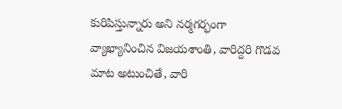కురిపిస్తున్నారు అని నర్మగర్భంగా వ్యాఖ్యానించిన విజయశాంతి, వారిద్దరి గొడవ మాట అటుంచితే, వారి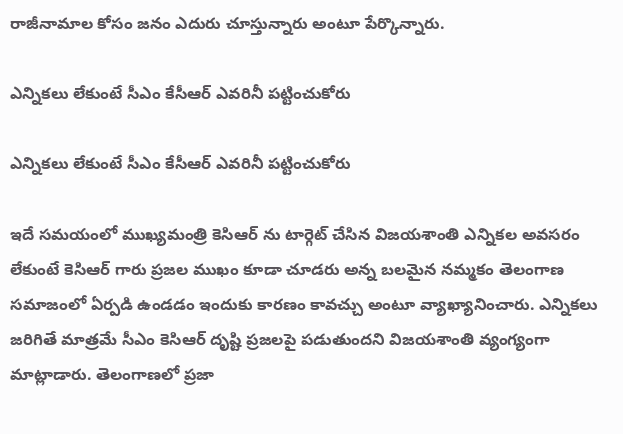రాజీనామాల కోసం జనం ఎదురు చూస్తున్నారు అంటూ పేర్కొన్నారు.

ఎన్నికలు లేకుంటే సీఎం కేసీఆర్ ఎవరినీ పట్టించుకోరు

ఎన్నికలు లేకుంటే సీఎం కేసీఆర్ ఎవరినీ పట్టించుకోరు

ఇదే సమయంలో ముఖ్యమంత్రి కెసిఆర్ ను టార్గెట్ చేసిన విజయశాంతి ఎన్నికల అవసరం లేకుంటే కెసిఆర్ గారు ప్రజల ముఖం కూడా చూడరు అన్న బలమైన నమ్మకం తెలంగాణ సమాజంలో ఏర్పడి ఉండడం ఇందుకు కారణం కావచ్చు అంటూ వ్యాఖ్యానించారు. ఎన్నికలు జరిగితే మాత్రమే సీఎం కెసిఆర్ దృష్టి ప్రజలపై పడుతుందని విజయశాంతి వ్యంగ్యంగా మాట్లాడారు. తెలంగాణలో ప్రజా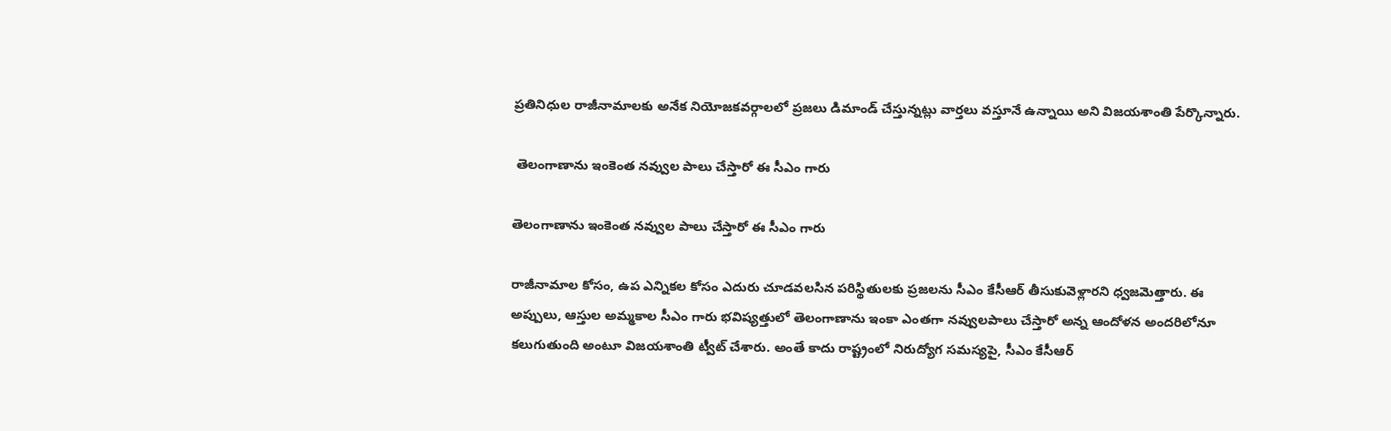ప్రతినిధుల రాజీనామాలకు అనేక నియోజకవర్గాలలో ప్రజలు డిమాండ్ చేస్తున్నట్లు వార్తలు వస్తూనే ఉన్నాయి అని విజయశాంతి పేర్కొన్నారు.

 తెలంగాణాను ఇంకెంత నవ్వుల పాలు చేస్తారో ఈ సీఎం గారు

తెలంగాణాను ఇంకెంత నవ్వుల పాలు చేస్తారో ఈ సీఎం గారు

రాజీనామాల కోసం, ఉప ఎన్నికల కోసం ఎదురు చూడవలసిన పరిస్థితులకు ప్రజలను సీఎం కేసీఆర్ తీసుకువెళ్లారని ధ్వజమెత్తారు. ఈ అప్పులు, ఆస్తుల అమ్మకాల సీఎం గారు భవిష్యత్తులో తెలంగాణాను ఇంకా ఎంతగా నవ్వులపాలు చేస్తారో అన్న ఆందోళన అందరిలోనూ కలుగుతుంది అంటూ విజయశాంతి ట్వీట్ చేశారు. అంతే కాదు రాష్ట్రంలో నిరుద్యోగ సమస్యపై, సీఎం కేసీఆర్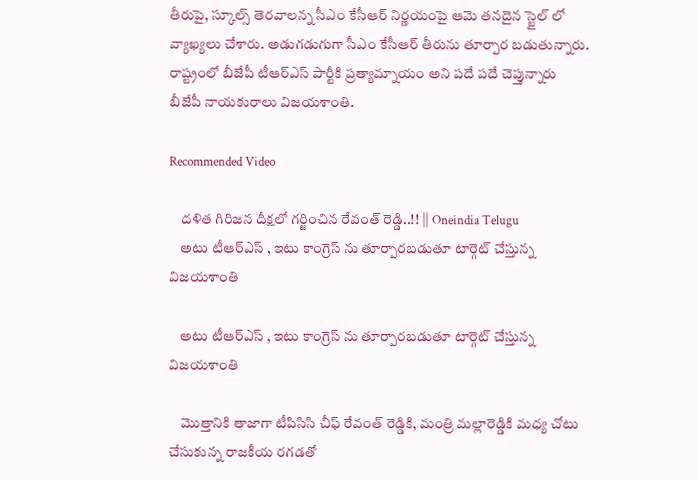తీరుపై, స్కూల్స్ తెరవాలన్న సీఎం కేసీఆర్ నిర్ణయంపై ఆమె తనదైన స్టైల్ లో వ్యాఖ్యలు చేశారు. అడుగడుగుగా సీఎం కేసీఆర్ తీరును తూర్పార బడుతున్నారు. రాష్ట్రంలో బీజేపీ టీఆర్ఎస్ పార్టీకి ప్రత్యామ్నాయం అని పదే పదే చెప్తున్నారు బీజేపీ నాయకురాలు విజయశాంతి.

Recommended Video

    దళిత గిరిజన దీక్షలో గర్జించిన రేవంత్ రెడ్డి..!! || Oneindia Telugu
    అటు టీఆర్ఎస్ , ఇటు కాంగ్రెస్ ను తూర్పారబడుతూ టార్గెట్ చేస్తున్న విజయశాంతి

    అటు టీఆర్ఎస్ , ఇటు కాంగ్రెస్ ను తూర్పారబడుతూ టార్గెట్ చేస్తున్న విజయశాంతి

    మొత్తానికి తాజాగా టీపిసిసి చీఫ్ రేవంత్ రెడ్డికి, మంత్రి మల్లారెడ్డికి మధ్య చోటు చేసుకున్న రాజకీయ రగడతో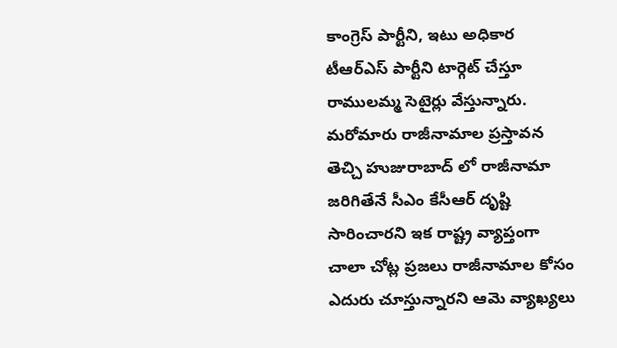కాంగ్రెస్ పార్టీని, ఇటు అధికార టీఆర్ఎస్ పార్టీని టార్గెట్ చేస్తూ రాములమ్మ సెటైర్లు వేస్తున్నారు. మరోమారు రాజీనామాల ప్రస్తావన తెచ్చి హుజురాబాద్ లో రాజీనామా జరిగితేనే సీఎం కేసీఆర్ దృష్టి సారించారని ఇక రాష్ట్ర వ్యాప్తంగా చాలా చోట్ల ప్రజలు రాజీనామాల కోసం ఎదురు చూస్తున్నారని ఆమె వ్యాఖ్యలు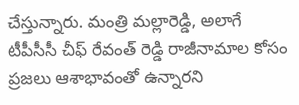చేస్తున్నారు. మంత్రి మల్లారెడ్డి, అలాగే టీపీసీసీ చీఫ్ రేవంత్ రెడ్డి రాజీనామాల కోసం ప్రజలు ఆశాభావంతో ఉన్నారని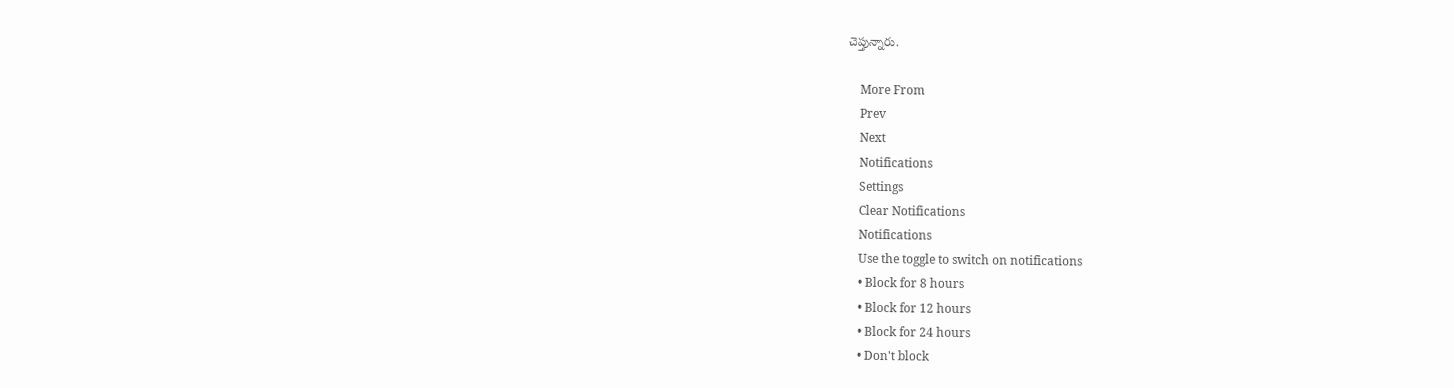చెప్తున్నారు.

    More From
    Prev
    Next
    Notifications
    Settings
    Clear Notifications
    Notifications
    Use the toggle to switch on notifications
    • Block for 8 hours
    • Block for 12 hours
    • Block for 24 hours
    • Don't block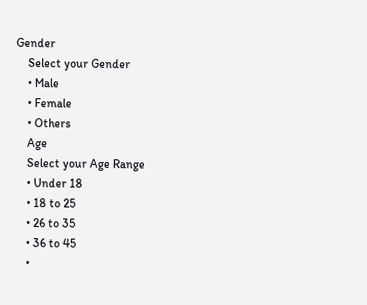Gender
    Select your Gender
    • Male
    • Female
    • Others
    Age
    Select your Age Range
    • Under 18
    • 18 to 25
    • 26 to 35
    • 36 to 45
    •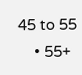45 to 55
    • 55+